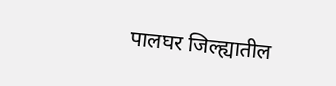पालघर जिल्ह्यातील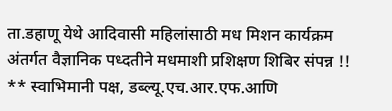ता.डहाणू येथे आदिवासी महिलांसाठी मध मिशन कार्यक्रम अंतर्गत वैज्ञानिक पध्दतीने मधमाशी प्रशिक्षण शिबिर संपन्न !!
** स्वाभिमानी पक्ष, डब्ल्यू.एच.आर.एफ.आणि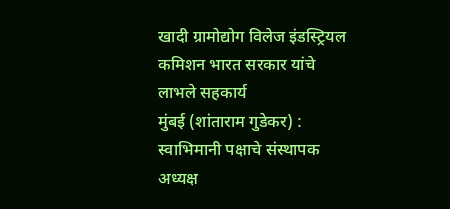खादी ग्रामोद्योग विलेज इंडस्ट्रियल कमिशन भारत सरकार यांचे लाभले सहकार्य
मुंबई (शांताराम गुडेकर) :
स्वाभिमानी पक्षाचे संस्थापक अध्यक्ष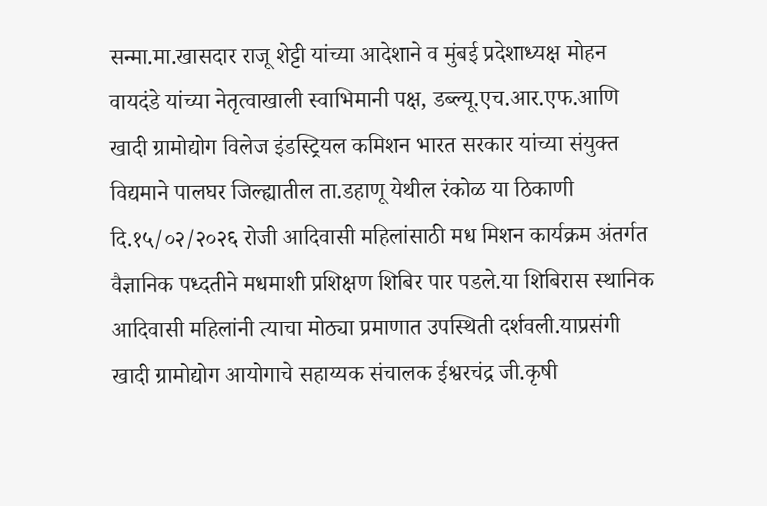सन्मा.मा.खासदार राजू शेट्टी यांच्या आदेशाने व मुंबई प्रदेशाध्यक्ष मोहन वायदंडे यांच्या नेतृत्वाखाली स्वाभिमानी पक्ष, डब्ल्यू.एच.आर.एफ.आणि खादी ग्रामोद्योग विलेज इंडस्ट्रियल कमिशन भारत सरकार यांच्या संयुक्त विद्यमाने पालघर जिल्ह्यातील ता.डहाणू येथील रंकोळ या ठिकाणी दि.१५/०२/२०२६ रोजी आदिवासी महिलांसाठी मध मिशन कार्यक्रम अंतर्गत वैज्ञानिक पध्दतीने मधमाशी प्रशिक्षण शिबिर पार पडले.या शिबिरास स्थानिक आदिवासी महिलांनी त्याचा मोठ्या प्रमाणात उपस्थिती दर्शवली.याप्रसंगी खादी ग्रामोद्योग आयोगाचे सहाय्यक संचालक ईश्वरचंद्र जी.कृषी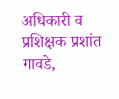अधिकारी व प्रशिक्षक प्रशांत गावडे,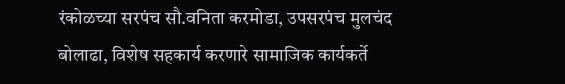रंकोळच्या सरपंच सौ.वनिता करमोडा, उपसरपंच मुलचंद बोलाढा, विशेष सहकार्य करणारे सामाजिक कार्यकर्ते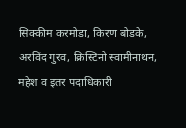सिक्कीम करमोडा, किरण बोडके, अरविंद गुरव, क्रिस्टिनो स्वामीनाथन, महेश व इतर पदाधिकारी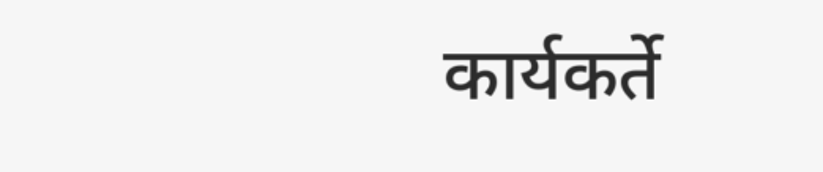कार्यकर्ते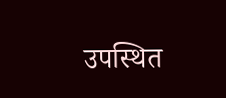उपस्थित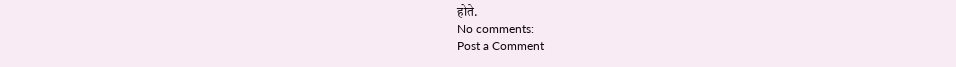होते.
No comments:
Post a Comment